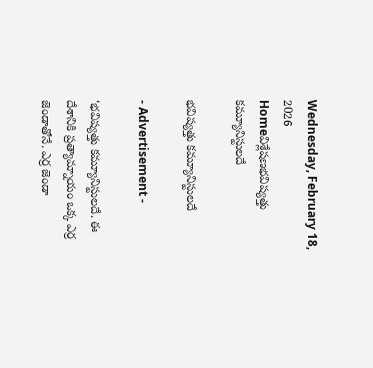Wednesday, February 18, 2026
Homeవిశ్లేషణభవిష్యత్తు కమ్యూనిస్టులదే

భవిష్యత్తు కమ్యూనిస్టులదే

- Advertisement -

‘భవిష్యత్తు కమ్యూనిస్టులదే. ఈ దేశానికి ప్రత్యామ్నాయం ఒక్క ఎర్ర జెండాతోనే. ఎర్ర జెండా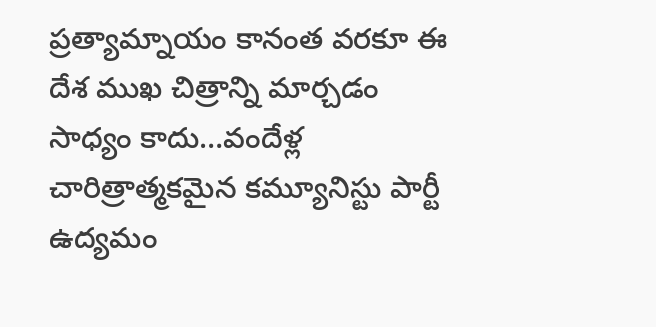ప్రత్యామ్నాయం కానంత వరకూ ఈ దేశ ముఖ చిత్రాన్ని మార్చడం సాధ్యం కాదు…వందేళ్ల చారిత్రాత్మకమైన కమ్యూనిస్టు పార్టీ ఉద్యమం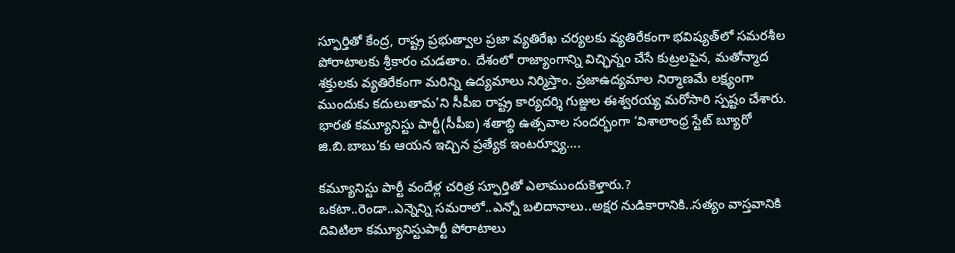స్ఫూర్తితో కేంద్ర, రాష్ట్ర ప్రభుత్వాల ప్రజా వ్యతిరేఖ చర్యలకు వ్యతిరేకంగా భవిష్యత్‌లో సమరశీల పోరాటాలకు శ్రీకారం చుడతాం. దేశంలో రాజ్యాంగాన్ని విచ్ఛిన్నం చేసే కుట్రలపైన, మతోన్మాద శక్తులకు వ్యతిరేకంగా మరిన్ని ఉద్యమాలు నిర్మిస్తాం. ప్రజాఉద్యమాల నిర్మాణమే లక్ష్యంగా ముందుకు కదులుతామ’ని సీపీఐ రాష్ట్ర కార్యదర్శి గుజ్జుల ఈశ్వరయ్య మరోసారి స్పష్టం చేశారు. భారత కమ్యూనిస్టు పార్టీ(సీపీఐ) శతాబ్ధి ఉత్సవాల సందర్భంగా ‘విశాలాంధ్ర స్టేట్‌ బ్యూరో జి.బి.బాబు’కు ఆయన ఇచ్చిన ప్రత్యేక ఇంటర్వ్యూ….

కమ్యూనిస్టు పార్టీ వందేళ్ల చరిత్ర స్ఫూర్తితో ఎలాముందుకెళ్తారు.?
ఒకటా..రెండా..ఎన్నెన్ని సమరాలో..ఎన్నో బలిదానాలు..అక్షర నుడికారానికి..సత్యం వాస్తవానికి దివిటిలా కమ్యూనిస్టుపార్టీ పోరాటాలు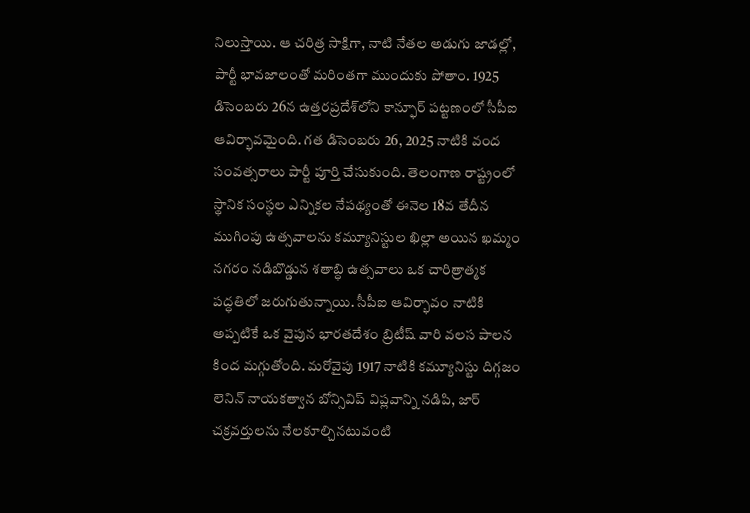నిలుస్తాయి. ఆ చరిత్ర సాక్షిగా, నాటి నేతల అడుగు జాడల్లో, పార్టీ భావజాలంతో మరింతగా ముందుకు పోతాం. 1925 డిసెంబరు 26న ఉత్తరప్రదేశ్‌లోని కాన్ఫూర్‌ పట్టణంలో సీపీఐ ఆవిర్భావమైంది. గత డిసెంబరు 26, 2025 నాటికి వంద సంవత్సరాలు పార్టీ పూర్తి చేసుకుంది. తెలంగాణ రాష్ట్రంలో స్థానిక సంస్థల ఎన్నికల నేపథ్యంతో ఈనెల 18వ తేదీన ముగింపు ఉత్సవాలను కమ్యూనిస్టుల ఖిల్లా అయిన ఖమ్మం నగరం నడిబొడ్డున శతాబ్ధి ఉత్సవాలు ఒక చారిత్రాత్మక పద్ధతిలో జరుగుతున్నాయి. సీపీఐ ఆవిర్భావం నాటికి అప్పటికే ఒక వైపున భారతదేశం బ్రిటీష్‌ వారి వలస పాలన కింద మగ్గుతోంది. మరోవైపు 1917 నాటికి కమ్యూనిస్టు దిగ్గజం లెనిన్‌ నాయకత్వాన బోన్సివిప్‌ విప్లవాన్ని నడిపి, జార్‌ చక్రవర్తులను నేలకూల్చినటువంటి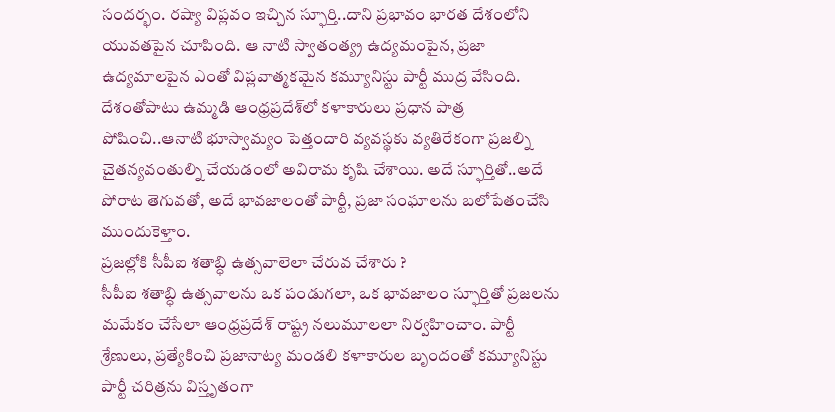సందర్భం. రష్యా విప్లవం ఇచ్చిన స్ఫూర్తి..దాని ప్రభావం భారత దేశంలోని యువతపైన చూపింది. ఆ నాటి స్వాతంత్య్ర ఉద్యమంపైన, ప్రజా ఉద్యమాలపైన ఎంతో విప్లవాత్మకమైన కమ్యూనిస్టు పార్టీ ముద్ర వేసింది. దేశంతోపాటు ఉమ్మడి ఆంధ్రప్రదేశ్‌లో కళాకారులు ప్రధాన పాత్ర పోషించి..ఆనాటి భూస్వామ్యం పెత్తందారి వ్యవస్థకు వ్యతిరేకంగా ప్రజల్ని చైతన్యవంతుల్ని చేయడంలో అవిరామ కృషి చేశాయి. అదే స్ఫూర్తితో..అదే పోరాట తెగువతో, అదే భావజాలంతో పార్టీ, ప్రజా సంఘాలను బలోపేతంచేసి ముందుకెళ్తాం.
ప్రజల్లోకి సీపీఐ శతాబ్ధి ఉత్సవాలెలా చేరువ చేశారు ?
సీపీఐ శతాబ్ధి ఉత్సవాలను ఒక పండుగలా, ఒక భావజాలం స్ఫూర్తితో ప్రజలను మమేకం చేసేలా ఆంధ్రప్రదేశ్‌ రాష్ట్ర నలుమూలలా నిర్వహించాం. పార్టీ శ్రేణులు, ప్రత్యేకించి ప్రజానాట్య మండలి కళాకారుల బృందంతో కమ్యూనిస్టు పార్టీ చరిత్రను విస్తృతంగా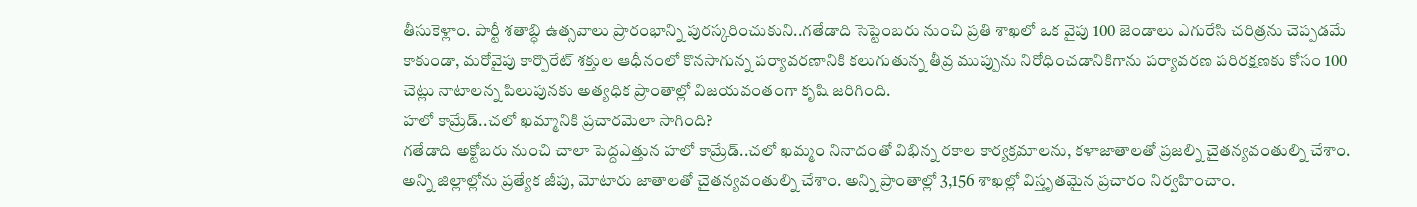తీసుకెళ్లాం. పార్టీ శతాబ్ధి ఉత్సవాలు ప్రారంభాన్ని పురస్కరించుకుని..గతేడాది సెప్టెంబరు నుంచి ప్రతి శాఖలో ఒక వైపు 100 జెండాలు ఎగురేసి చరిత్రను చెప్పడమే కాకుండా, మరోవైపు కార్పొరేట్‌ శక్తుల ఆధీనంలో కొనసాగున్న పర్యావరణానికి కలుగుతున్న తీవ్ర ముప్పును నిరోధించడానికిగాను పర్యావరణ పరిరక్షణకు కోసం 100 చెట్లు నాటాలన్న పిలుపునకు అత్యధిక ప్రాంతాల్లో విజయవంతంగా కృషి జరిగింది.
హలో కామ్రేడ్‌..చలో ఖమ్మానికి ప్రచారమెలా సాగింది?
గతేడాది అక్టోబరు నుంచి చాలా పెద్దఎత్తున హలో కామ్రేడ్‌..చలో ఖమ్మం నినాదంతో విభిన్న రకాల కార్యక్రమాలను, కళాజాతాలతో ప్రజల్ని చైతన్యవంతుల్ని చేశాం. అన్ని జిల్లాల్లోను ప్రత్యేక జీపు, మోటారు జాతాలతో చైతన్యవంతుల్ని చేశాం. అన్ని ప్రాంతాల్లో 3,156 శాఖల్లో విస్తృతమైన ప్రచారం నిర్వహించాం.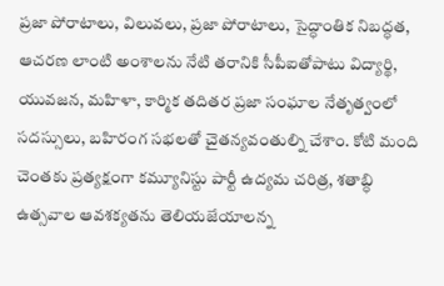ప్రజా పోరాటాలు, విలువలు, ప్రజా పోరాటాలు, సైద్ధాంతిక నిబద్ధత, ఆచరణ లాంటి అంశాలను నేటి తరానికి సీపీఐతోపాటు విద్యార్థి, యువజన, మహిళా, కార్మిక తదితర ప్రజా సంఘాల నేతృత్వంలో సదస్సులు, బహిరంగ సభలతో చైతన్యవంతుల్ని చేశాం. కోటి మంది చెంతకు ప్రత్యక్షంగా కమ్యూనిస్టు పార్టీ ఉద్యమ చరిత్ర, శతాబ్ధి ఉత్సవాల ఆవశక్యతను తెలియజేయాలన్న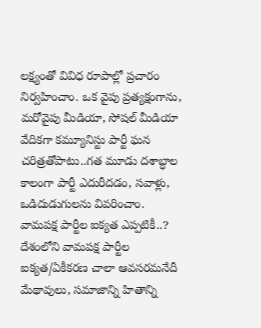లక్ష్యంతో వివిధ రూపాల్లో ప్రచారం నిర్వహించాం. ఒక వైపు ప్రత్యక్షంగాను, మరోవైపు మీడియా, సోషల్‌ మీడియా వేదికగా కమ్యూనిస్టు పార్టీ ఘన చరిత్రతోపాటు..గత మూడు దశాబ్ధాల కాలంగా పార్టీ ఎదురీదడం, సవాళ్లు, ఒడిదుడుగులను వివరించాం.
వామపక్ష పార్టీల ఐక్యత ఎప్పటికీ..?
దేశంలోని వామపక్ష పార్టీల ఐక్యత/ఏకీకరణ చాలా ఆవసరమనేదీ మేథావులు, సమాజాన్ని హితాన్ని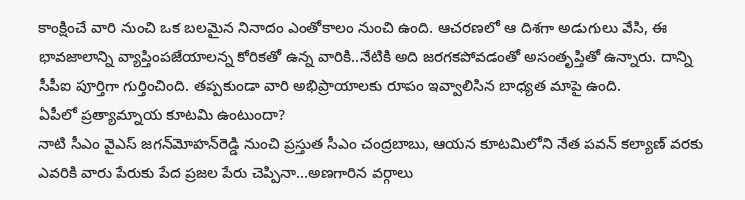కాంక్షించే వారి నుంచి ఒక బలమైన నినాదం ఎంతోకాలం నుంచి ఉంది. ఆచరణలో ఆ దిశగా అడుగులు వేసి, ఈ భావజాలాన్ని వ్యాప్తింపజేయాలన్న కోరికతో ఉన్న వారికి..నేటికి అది జరగకపోవడంతో అసంతృప్తితో ఉన్నారు. దాన్ని సీపీఐ పూర్తిగా గుర్తించింది. తప్పకుండా వారి అభిప్రాయాలకు రూపం ఇవ్వాలిసిన బాధ్యత మాపై ఉంది.
ఏపీలో ప్రత్యామ్నాయ కూటమి ఉంటుందా?
నాటి సీఎం వైఎస్‌ జగన్‌మోహన్‌రెడ్డి నుంచి ప్రస్తుత సీఎం చంద్రబాబు, ఆయన కూటమిలోని నేత పవన్‌ కల్యాణ్‌ వరకు ఎవరికి వారు పేరుకు పేద ప్రజల పేరు చెప్పినా…అణగారిన వర్గాలు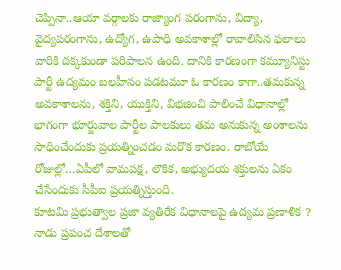చెప్పినా..ఆయా వర్గాలకు రాజ్యాంగ పరంగాను, విద్యా, వైద్యపరంగాను, ఉద్యోగ, ఉపాధి అవకాశాల్లో రావాలిసిన ఫలాలు వారికి దక్కకుండా పరిపాలన ఉంది. దానికి కారణంగా కమ్యూనిస్టు పార్టీ ఉద్యమం బలహీనం పడటమూ ఓ కారణం కాగా..తమకున్న అవకాశాలను, శక్తిని, యుక్తిని, విభజించి పాలించే విధానాల్లో భాగంగా భూర్జువాల పార్టీల పాలకులు తమ అనుకున్న అంశాలను సాధించేందుకు ప్రయత్నించడం మరొక కారణం. రాబోయే రోజుల్లో…ఏపీలో వామపక్ష, లౌకిక, అభ్యుదయ శక్తులను ఏకం చేసేందుకు సీపీఐ ప్రయత్నిస్తుంది.
కూటమి ప్రభుత్వాల ప్రజా వ్యతిరేక విధానాలపై ఉద్యమ ప్రణాళిక ?
నాడు ప్రపంచ దేశాలతో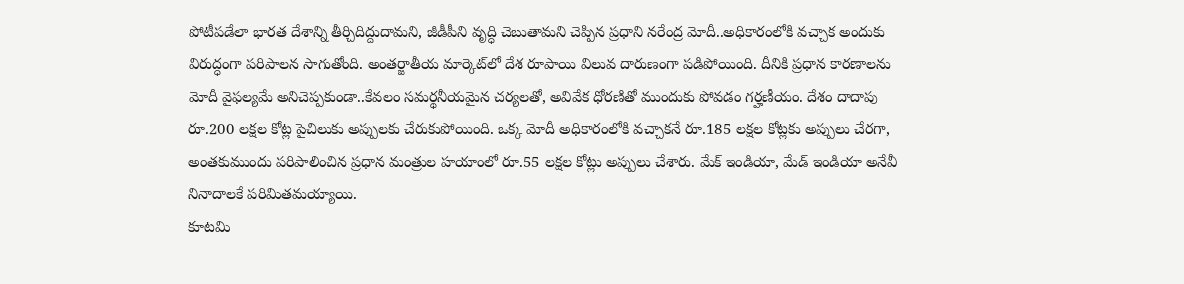పోటీపడేలా భారత దేశాన్ని తీర్చిదిద్దుదామని, జీడీపీని వృద్ధి చెబుతామని చెప్పిన ప్రధాని నరేంద్ర మోదీ..అధికారంలోకి వచ్చాక అందుకు విరుద్ధంగా పరిపాలన సాగుతోంది. అంతర్జాతీయ మార్కెట్‌లో దేశ రూపాయి విలువ దారుణంగా పడిపోయింది. దీనికి ప్రధాన కారణాలను మోదీ వైఫల్యమే అనిచెప్పకుండా..కేవలం సమర్థనీయమైన చర్యలతో, అవివేక ధోరణితో ముందుకు పోవడం గర్హణీయం. దేశం దాదాపు రూ.200 లక్షల కోట్ల పైచిలుకు అప్పులకు చేరుకుపోయింది. ఒక్క మోదీ అధికారంలోకి వచ్చాకనే రూ.185 లక్షల కోట్లకు అప్పులు చేరగా, అంతకుముందు పరిపాలించిన ప్రధాన మంత్రుల హయాంలో రూ.55 లక్షల కోట్లు అప్పులు చేశారు. మేక్‌ ఇండియా, మేడ్‌ ఇండియా అనేవీ నినాదాలకే పరిమితమయ్యాయి.
కూటమి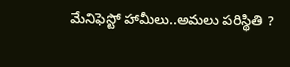మేనిఫెస్టో హామీలు..అమలు పరిస్థితి ?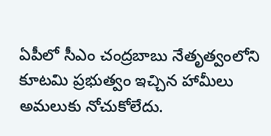ఏపీలో సీఎం చంద్రబాబు నేతృత్వంలోని కూటమి ప్రభుత్వం ఇచ్చిన హామీలు అమలుకు నోచుకోలేదు.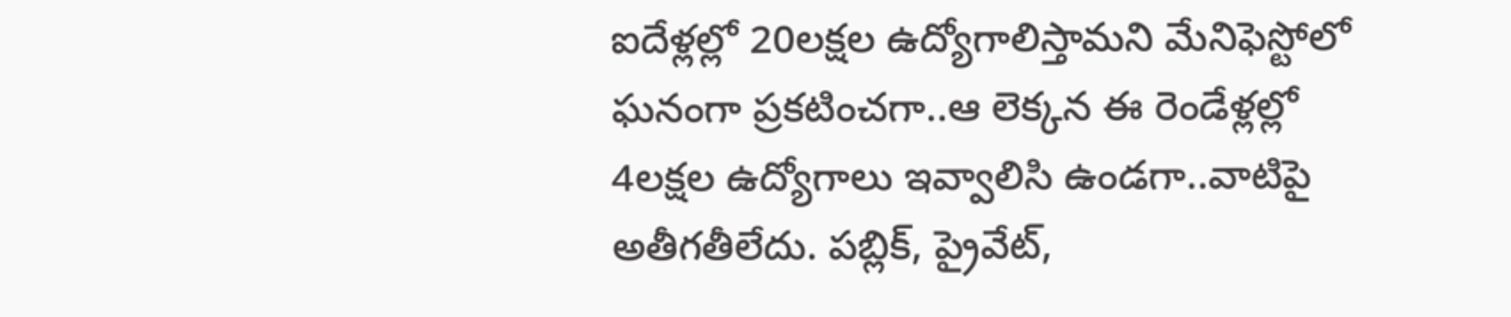ఐదేళ్లల్లో 20లక్షల ఉద్యోగాలిస్తామని మేనిఫెస్టోలో ఘనంగా ప్రకటించగా..ఆ లెక్కన ఈ రెండేళ్లల్లో 4లక్షల ఉద్యోగాలు ఇవ్వాలిసి ఉండగా..వాటిపై అతీగతీలేదు. పబ్లిక్‌, ప్రైవేట్‌,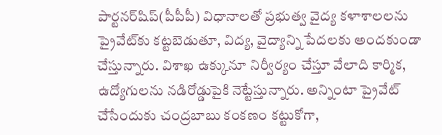పార్టనర్‌షిప్‌(పీపీపీ) విధానాలతో ప్రభుత్వ వైద్య కళాశాలలను ప్రైవేట్‌కు కట్టబెడుతూ, విద్య, వైద్యాన్ని పేదలకు అందకుండా చేస్తున్నారు. విశాఖ ఉక్కునూ నిర్వీర్యం చేస్తూ వేలాది కార్మిక, ఉద్యోగులను నడిరోడ్డుపైకి నెట్టేస్తున్నారు. అన్నింటా ప్రైవేట్‌ చేసేందుకు చంద్రబాబు కంకణం కట్టుకోగా,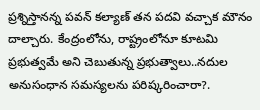ప్రశ్నిస్తానన్న పవన్‌ కల్యాణ్‌ తన పదవి వచ్చాక మౌనం దాల్చారు. కేంద్రంలోను, రాష్ట్రంలోనూ కూటమి ప్రభుత్వమే అని చెబుతున్న ప్రభుత్వాలు..నదుల అనుసంధాన సమస్యలను పరిష్కరించారా?.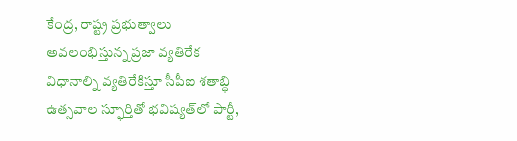కేంద్ర, రాష్ట్ర ప్రభుత్వాలు అవలంభిస్తున్న ప్రజా వ్యతిరేక విధానాల్ని వ్యతిరేకిస్తూ సీపీఐ శతాబ్ధి ఉత్సవాల స్ఫూర్తితో భవిష్యత్‌లో పార్టీ,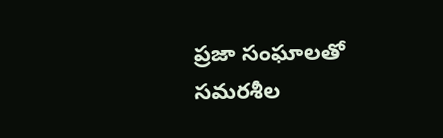ప్రజా సంఘాలతో సమరశీల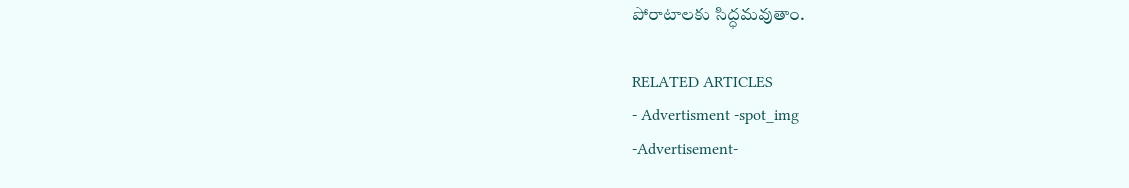పోరాటాలకు సిద్ధమవుతాం.

RELATED ARTICLES
- Advertisment -spot_img
-Advertisement-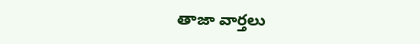తాజా వార్తలు